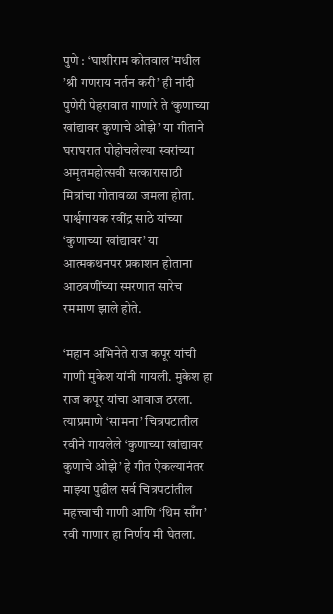पुणे : ‘घाशीराम कोतवाल’मधील ’श्री गणराय नर्तन करी’ ही नांदी पुणेरी पेहरावात गाणारे ते ‘कुणाच्या खांद्यावर कुणाचे ओझे’ या गीताने घराघरात पोहोचलेल्या स्वरांच्या अमृतमहोत्सवी सत्कारासाठी मित्रांचा गोतावळा जमला होता. पार्श्वगायक रवींद्र साठे यांच्या ‘कुणाच्या खांद्यावर’ या आत्मकथनपर प्रकाशन होताना आठवणींच्या स्मरणात सारेच रममाण झाले होते.

‘महान अभिनेते राज कपूर यांची गाणी मुकेश यांनी गायली. मुकेश हा राज कपूर यांचा आवाज ठरला. त्याप्रमाणे ‘सामना’ चित्रपटातील रवीने गायलेले ‘कुणाच्या खांद्यावर कुणाचे ओझे’ हे गीत ऐकल्यानंतर माझ्या पुढील सर्व चित्रपटांतील महत्त्वाची गाणी आणि ‘थिम साँग’ रवी गाणार हा निर्णय मी घेतला.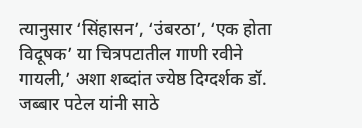त्यानुसार ‘सिंहासन’, ‘उंबरठा’, ‘एक होता विदूषक’ या चित्रपटातील गाणी रवीने गायली,’ अशा शब्दांत ज्येष्ठ दिग्दर्शक डॉ. जब्बार पटेल यांनी साठे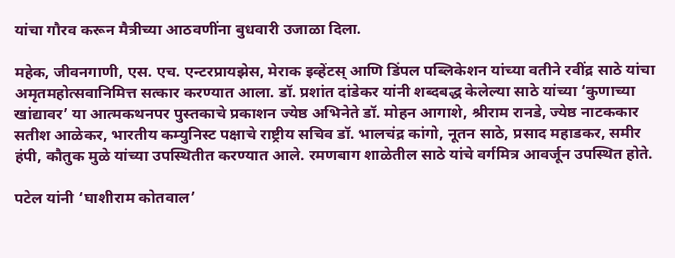यांचा गौरव करून मैत्रीच्या आठवणींना बुधवारी उजाळा दिला.

महेक, जीवनगाणी, एस. एच. एन्टरप्रायझेस, मेराक इव्हेंटस् आणि डिंपल पब्लिकेशन यांच्या वतीने रवींद्र साठे यांचा अमृतमहोत्सवानिमित्त सत्कार करण्यात आला. डॉ. प्रशांत दांडेकर यांनी शब्दबद्ध केलेल्या साठे यांच्या ‘कुणाच्या खांद्यावर’ या आत्मकथनपर पुस्तकाचे प्रकाशन ज्येष्ठ अभिनेते डॉ. मोहन आगाशे, श्रीराम रानडे, ज्येष्ठ नाटककार सतीश आळेकर, भारतीय कम्युनिस्ट पक्षाचे राष्ट्रीय सचिव डॉ. भालचंद्र कांगो, नूतन साठे, प्रसाद महाडकर, समीर हंपी, कौतुक मुळे यांच्या उपस्थितीत करण्यात आले. रमणबाग शाळेतील साठे यांचे वर्गमित्र आवर्जून उपस्थित होते.

पटेल यांनी ‘घाशीराम कोतवाल’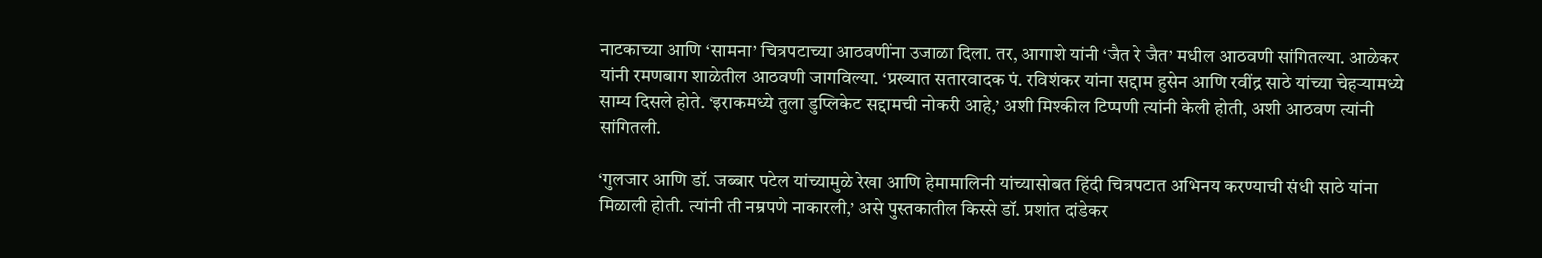नाटकाच्या आणि ‘सामना’ चित्रपटाच्या आठवणींना उजाळा दिला. तर, आगाशे यांनी ‘जैत रे जैत’ मधील आठवणी सांगितल्या. आळेकर यांनी रमणबाग शाळेतील आठवणी जागविल्या. ‘प्रख्यात सतारवादक पं. रविशंकर यांना सद्दाम हुसेन आणि रवींद्र साठे यांच्या चेहऱ्यामध्ये साम्य दिसले होते. ‘इराकमध्ये तुला डुप्लिकेट सद्दामची नोकरी आहे,’ अशी मिश्कील टिप्पणी त्यांनी केली होती, अशी आठवण त्यांनी सांगितली.

‘गुलजार आणि डॉ. जब्बार पटेल यांच्यामुळे रेखा आणि हेमामालिनी यांच्यासोबत हिंदी चित्रपटात अभिनय करण्याची संधी साठे यांना मिळाली होती. त्यांनी ती नम्रपणे नाकारली,’ असे पुस्तकातील किस्से डॉ. प्रशांत दांडेकर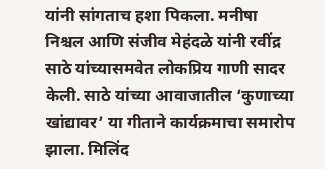यांनी सांगताच हशा पिकला. मनीषा निश्चल आणि संजीव मेहंदळे यांनी रवींद्र साठे यांच्यासमवेत लोकप्रिय गाणी सादर केली. साठे यांच्या आवाजातील ‘कुणाच्या खांद्यावर’ या गीताने कार्यक्रमाचा समारोप झाला. मिलिंद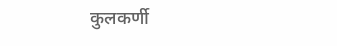कुलकर्णी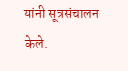यांनी सूत्रसंचालन केले.